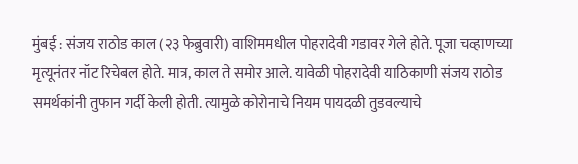मुंबई : संजय राठोड काल (२३ फेब्रुवारी) वाशिममधील पोहरादेवी गडावर गेले होते. पूजा चव्हाणच्या मृत्यूनंतर नॉट रिचेबल होते. मात्र, काल ते समोर आले. यावेळी पोहरादेवी याठिकाणी संजय राठोड समर्थकांनी तुफान गर्दी केली होती. त्यामुळे कोरोनाचे नियम पायदळी तुडवल्याचे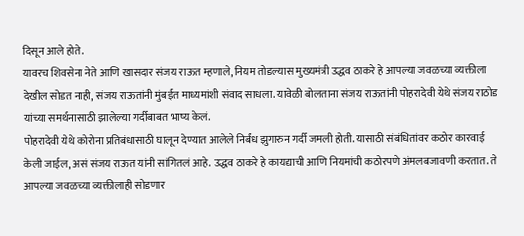दिसून आले होते.
यावरच शिवसेना नेते आणि खासदार संजय राऊत म्हणाले, नियम तोडल्यास मुख्यमंत्री उद्धव ठाकरे हे आपल्या जवळच्या व्यक्तीला देखील सोडत नाही, संजय राऊतांनी मुंबईत माध्यमांशी संवाद साधला. यावेळी बोलताना संजय राऊतांनी पोहरादेवी येथे संजय राठोड यांच्या समर्थनासाठी झालेल्या गर्दीबाबत भाष्य केलं.
पोहरादेवी येथे कोरोना प्रतिबंधासाठी घालून देण्यात आलेले निर्बंध झुगारुन गर्दी जमली होती. यासाठी संबंधितांवर कठोर कारवाई केली जाईल, असं संजय राऊत यांनी सांगितलं आहे. उद्धव ठाकरे हे कायद्याची आणि नियमांची कठोरपणे अंमलबजावणी करतात. ते आपल्या जवळच्या व्यक्तीलाही सोडणार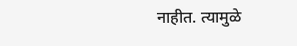नाहीत. त्यामुळे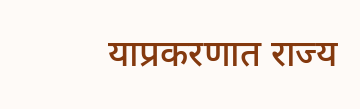याप्रकरणात राज्य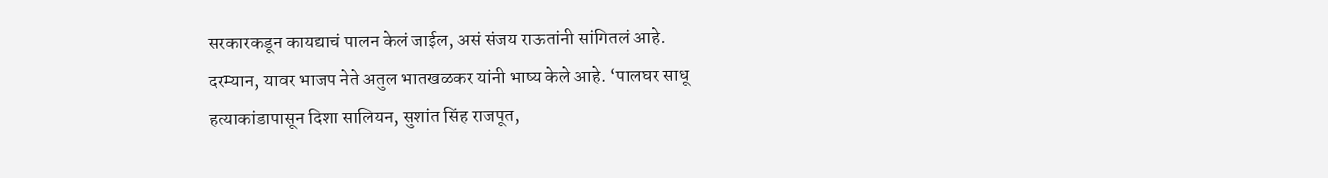सरकारकडून कायद्याचं पालन केलं जाईल, असं संजय राऊतांनी सांगितलं आहे.
दरम्यान, यावर भाजप नेते अतुल भातखळकर यांनी भाष्य केले आहे. ‘पालघर साधू हत्याकांडापासून दिशा सालियन, सुशांत सिंह राजपूत,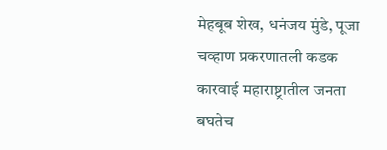मेहबूब शेख, धनंजय मुंडे, पूजा चव्हाण प्रकरणातली कडक कारवाई महाराष्ट्रातील जनता बघतेच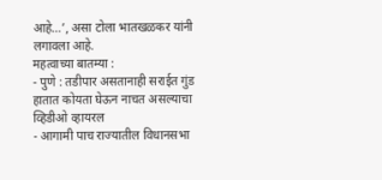आहे…’, असा टोला भातखळकर यांनी लगावला आहे.
महत्वाच्या बातम्या :
- पुणे : तडीपार असतानाही सराईत गुंड हातात कोयता घेऊन नाचत असल्याचा व्हिडीओ व्हायरल
- आगामी पाच राज्यातील विधानसभा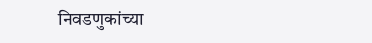निवडणुकांच्या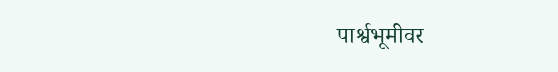पार्श्वभूमीवर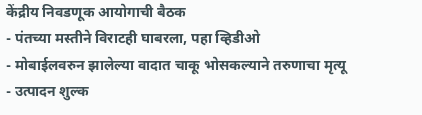केंद्रीय निवडणूक आयोगाची बैठक
- पंतच्या मस्तीने विराटही घाबरला, पहा व्हिडीओ
- मोबाईलवरुन झालेल्या वादात चाकू भोसकल्याने तरुणाचा मृत्यू
- उत्पादन शुल्क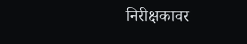निरीक्षकावर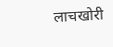लाचखोरी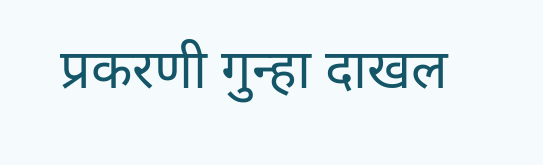प्रकरणी गुन्हा दाखल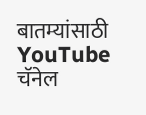बातम्यांसाठी YouTube चॅनेल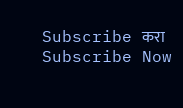Subscribe करा
Subscribe Now